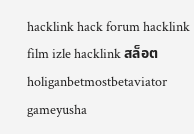hacklink hack forum hacklink film izle hacklink สล็อตholiganbetmostbetaviator gameyusha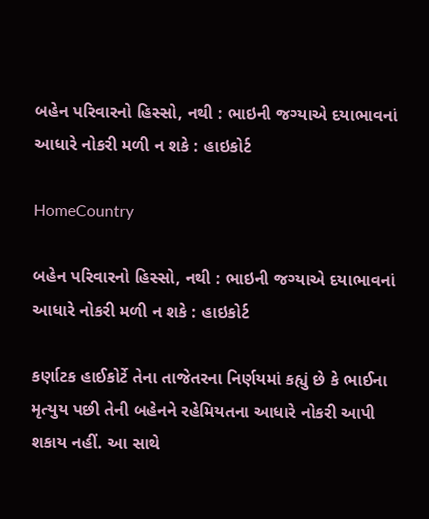બહેન પરિવારનો હિસ્સો, નથી : ભાઇની જગ્યાએ દયાભાવનાં આધારે નોકરી મળી ન શકે : હાઇકોર્ટ

HomeCountry

બહેન પરિવારનો હિસ્સો, નથી : ભાઇની જગ્યાએ દયાભાવનાં આધારે નોકરી મળી ન શકે : હાઇકોર્ટ

કર્ણાટક હાઈકોર્ટે તેના તાજેતરના નિર્ણયમાં કહ્યું છે કે ભાઈના મૃત્યુય પછી તેની બહેનને રહેમિયતના આધારે નોકરી આપી શકાય નહીં. આ સાથે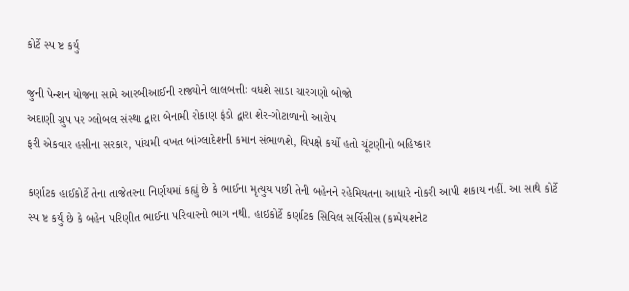કોર્ટે સ્પ ષ્ટ કર્યુ

જુની પેન્શન યોજના સામે આરબીઆઈની રાજ્યોને લાલબત્તીઃ વધશે સાડા ચારગણો બોજો
અદાણી ગ્રુપ પર ગ્લોબલ સંસ્થા દ્વારા બેનામી રોકાણ ફંડો દ્વારા શેર-ગોટાળાનો આરોપ
ફરી એકવાર હસીના સરકાર, પાંચમી વખત બાંગ્લાદેશની કમાન સંભાળશે, વિપક્ષે કર્યો હતો ચૂંટણીનો બહિષ્કાર

કર્ણાટક હાઈકોર્ટે તેના તાજેતરના નિર્ણયમાં કહ્યું છે કે ભાઈના મૃત્યુય પછી તેની બહેનને રહેમિયતના આધારે નોકરી આપી શકાય નહીં. આ સાથે કોર્ટે સ્પ ષ્ટ કર્યું છે કે બહેન પરિણીત ભાઈના પરિવારનો ભાગ નથી. હાઇકોર્ટે કર્ણાટક સિવિલ સર્વિસીસ (કમ્પેયશનેટ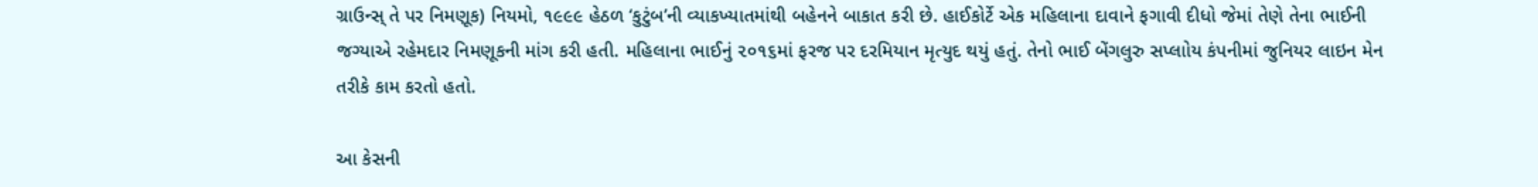ગ્રાઉન્સ્ તે પર નિમણૂક) નિયમો, ૧૯૯૯ હેઠળ ‘કુટુંબ’ની વ્યાકખ્યાતમાંથી બહેનને બાકાત કરી છે. હાઈકોર્ટે એક મહિલાના દાવાને ફગાવી દીધો જેમાં તેણે તેના ભાઈની જગ્યાએ રહેમદાર નિમણૂકની માંગ કરી હતી. મહિલાના ભાઈનું ૨૦૧૬માં ફરજ પર દરમિયાન મૃત્યુદ થયું હતું. તેનો ભાઈ બેંગલુરુ સપ્લાોય કંપનીમાં જુનિયર લાઇન મેન તરીકે કામ કરતો હતો.

આ કેસની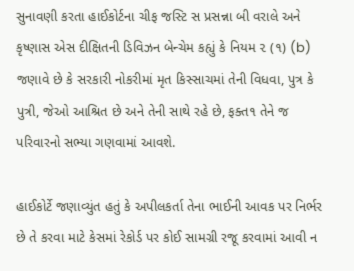સુનાવણી કરતા હાઈકોર્ટના ચીફ જસ્ટિ સ પ્રસન્ના બી વરાલે અને કૃષ્ણાસ એસ દીક્ષિતની ડિવિઝન બેન્ચેમ કહ્યું કે નિયમ ૨ (૧) (b) જણાવે છે કે સરકારી નોકરીમાં મૃત કિસ્સાચમાં તેની વિધવા, પુત્ર કે પુત્રી, જેઓ આશ્રિત છે અને તેની સાથે રહે છે, ફક્ત૧ તેને જ પરિવારનો સભ્યા ગણવામાં આવશે.

હાઈકોર્ટે જણાવ્યુંત હતું કે અપીલકર્તા તેના ભાઈની આવક પર નિર્ભર છે તે કરવા માટે કેસમાં રેકોર્ડ પર કોઈ સામગ્રી રજૂ કરવામાં આવી ન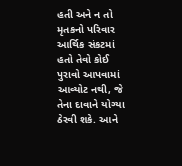હતી અને ન તો મૃતકનો પરિવાર આર્થિક સંકટમાં હતો તેવો કોઈ પુરાવો આપવામાં આવ્યોટ નથી, જે તેના દાવાને યોગ્યા ઠેરવી શકે. આને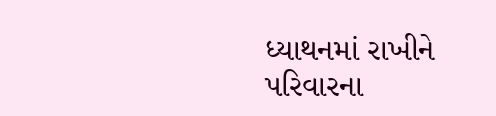ધ્યાથનમાં રાખીને પરિવારના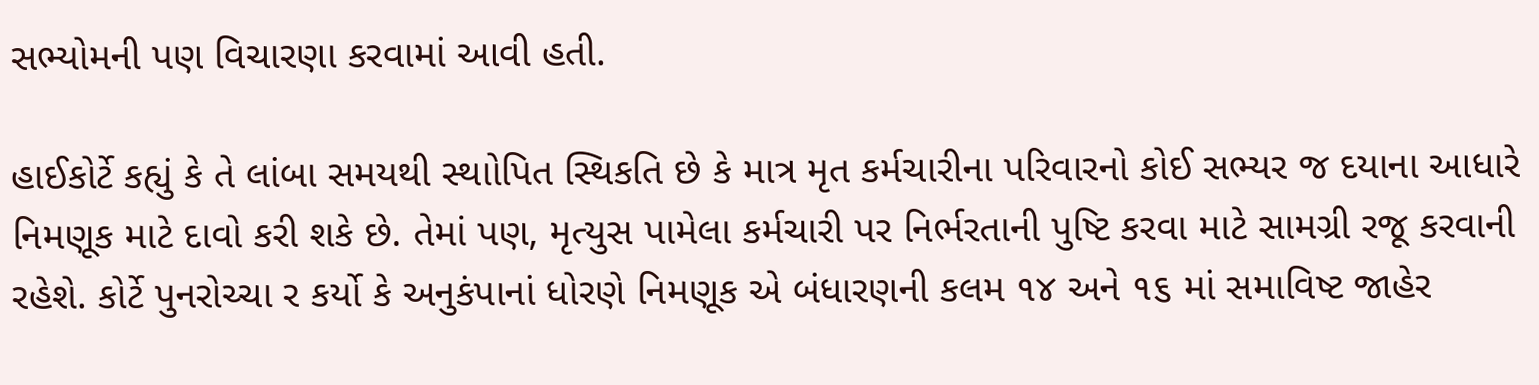સભ્યોમની પણ વિચારણા કરવામાં આવી હતી.

હાઈકોર્ટે કહ્યું કે તે લાંબા સમયથી સ્થાોપિત સ્થિકતિ છે કે માત્ર મૃત કર્મચારીના પરિવારનો કોઈ સભ્યર જ દયાના આધારે નિમણૂક માટે દાવો કરી શકે છે. તેમાં પણ, મૃત્યુસ પામેલા કર્મચારી પર નિર્ભરતાની પુષ્ટિ કરવા માટે સામગ્રી રજૂ કરવાની રહેશે. કોર્ટે પુનરોચ્ચા ર કર્યો કે અનુકંપાનાં ધોરણે નિમણૂક એ બંધારણની કલમ ૧૪ અને ૧૬ માં સમાવિષ્ટ જાહેર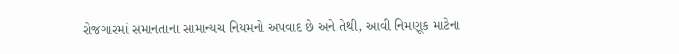રોજગારમાં સમાનતાના સામાન્યચ નિયમનો અપવાદ છે અને તેથી, આવી નિમણૂક માટેના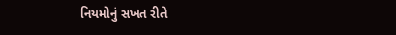નિયમોનું સખત રીતે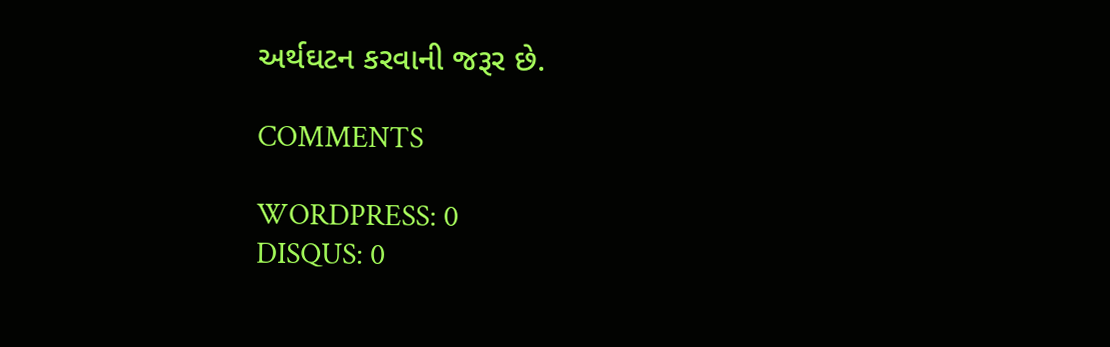અર્થઘટન કરવાની જરૂર છે.

COMMENTS

WORDPRESS: 0
DISQUS: 0